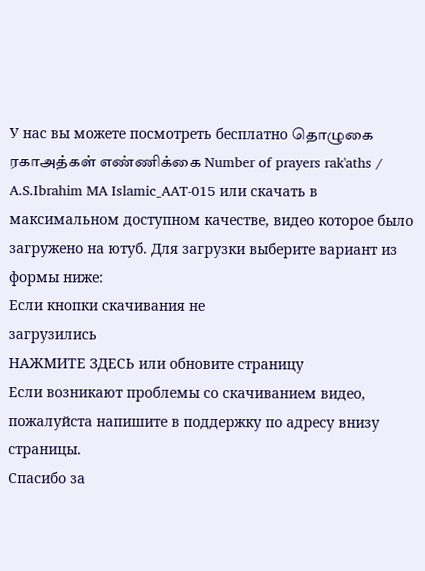У нас вы можете посмотреть бесплатно தொழுகை ரகாஅத்கள் எண்ணிக்கை Number of prayers rak'aths / A.S.Ibrahim MA Islamic_AAT-015 или скачать в максимальном доступном качестве, видео которое было загружено на ютуб. Для загрузки выберите вариант из формы ниже:
Если кнопки скачивания не
загрузились
НАЖМИТЕ ЗДЕСЬ или обновите страницу
Если возникают проблемы со скачиванием видео, пожалуйста напишите в поддержку по адресу внизу
страницы.
Спасибо за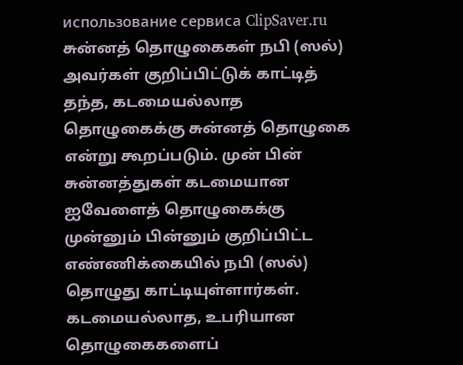использование сервиса ClipSaver.ru
சுன்னத் தொழுகைகள் நபி (ஸல்) அவர்கள் குறிப்பிட்டுக் காட்டித் தந்த, கடமையல்லாத தொழுகைக்கு சுன்னத் தொழுகை என்று கூறப்படும். முன் பின் சுன்னத்துகள் கடமையான ஐவேளைத் தொழுகைக்கு முன்னும் பின்னும் குறிப்பிட்ட எண்ணிக்கையில் நபி (ஸல்) தொழுது காட்டியுள்ளார்கள். கடமையல்லாத, உபரியான தொழுகைகளைப்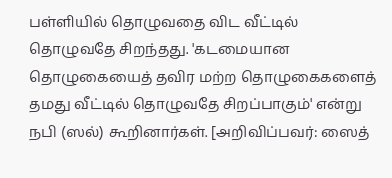பள்ளியில் தொழுவதை விட வீட்டில் தொழுவதே சிறந்தது. 'கடமையான தொழுகையைத் தவிர மற்ற தொழுகைகளைத் தமது வீட்டில் தொழுவதே சிறப்பாகும்' என்று நபி (ஸல்) கூறினார்கள். [அறிவிப்பவர்: ஸைத்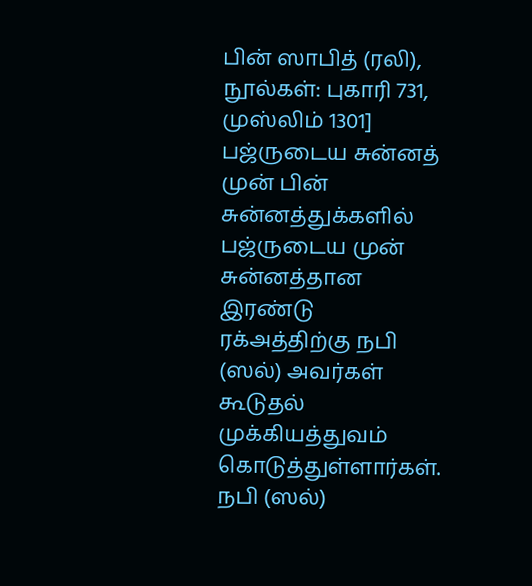பின் ஸாபித் (ரலி), நூல்கள்: புகாரி 731, முஸ்லிம் 1301] பஜ்ருடைய சுன்னத் முன் பின் சுன்னத்துக்களில் பஜ்ருடைய முன் சுன்னத்தான இரண்டு ரக்அத்திற்கு நபி (ஸல்) அவர்கள் கூடுதல் முக்கியத்துவம் கொடுத்துள்ளார்கள். நபி (ஸல்)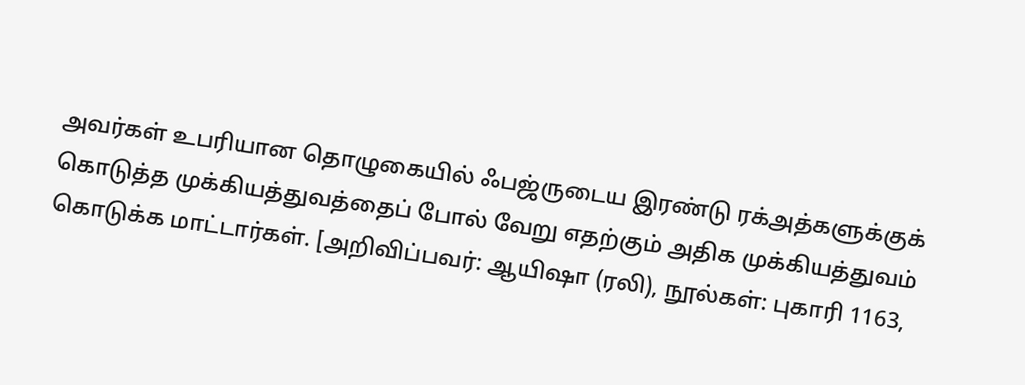அவர்கள் உபரியான தொழுகையில் ஃபஜ்ருடைய இரண்டு ரக்அத்களுக்குக் கொடுத்த முக்கியத்துவத்தைப் போல் வேறு எதற்கும் அதிக முக்கியத்துவம் கொடுக்க மாட்டார்கள். [அறிவிப்பவர்: ஆயிஷா (ரலி), நூல்கள்: புகாரி 1163,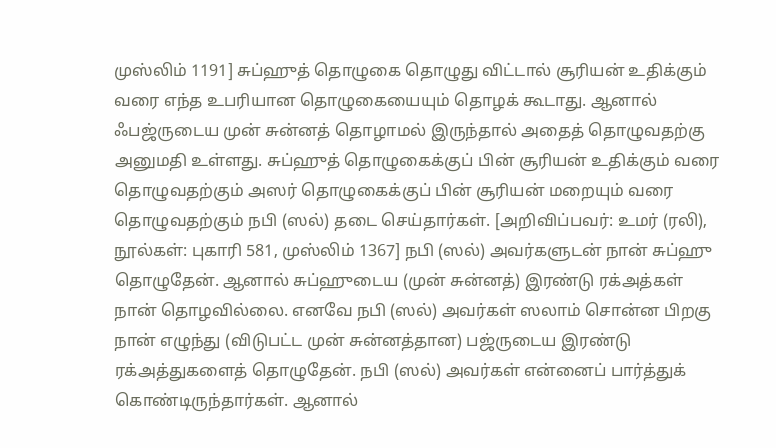முஸ்லிம் 1191] சுப்ஹுத் தொழுகை தொழுது விட்டால் சூரியன் உதிக்கும் வரை எந்த உபரியான தொழுகையையும் தொழக் கூடாது. ஆனால் ஃபஜ்ருடைய முன் சுன்னத் தொழாமல் இருந்தால் அதைத் தொழுவதற்கு அனுமதி உள்ளது. சுப்ஹுத் தொழுகைக்குப் பின் சூரியன் உதிக்கும் வரை தொழுவதற்கும் அஸர் தொழுகைக்குப் பின் சூரியன் மறையும் வரை தொழுவதற்கும் நபி (ஸல்) தடை செய்தார்கள். [அறிவிப்பவர்: உமர் (ரலி), நூல்கள்: புகாரி 581, முஸ்லிம் 1367] நபி (ஸல்) அவர்களுடன் நான் சுப்ஹு தொழுதேன். ஆனால் சுப்ஹுடைய (முன் சுன்னத்) இரண்டு ரக்அத்கள் நான் தொழவில்லை. எனவே நபி (ஸல்) அவர்கள் ஸலாம் சொன்ன பிறகு நான் எழுந்து (விடுபட்ட முன் சுன்னத்தான) பஜ்ருடைய இரண்டு ரக்அத்துகளைத் தொழுதேன். நபி (ஸல்) அவர்கள் என்னைப் பார்த்துக் கொண்டிருந்தார்கள். ஆனால்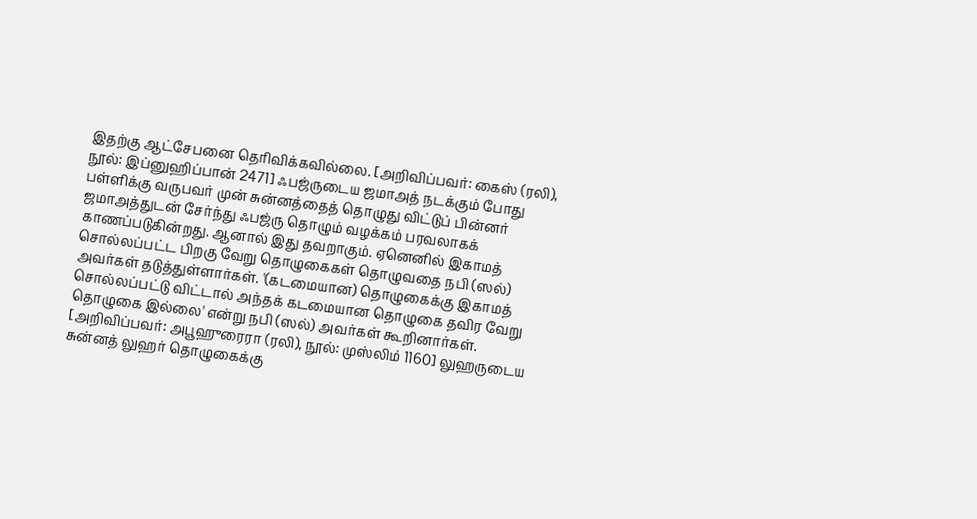இதற்கு ஆட்சேபனை தெரிவிக்கவில்லை. [அறிவிப்பவர்: கைஸ் (ரலி), நூல்: இப்னுஹிப்பான் 2471] ஃபஜ்ருடைய ஜமாஅத் நடக்கும் போது பள்ளிக்கு வருபவர் முன் சுன்னத்தைத் தொழுது விட்டுப் பின்னர் ஜமாஅத்துடன் சேர்ந்து ஃபஜ்ரு தொழும் வழக்கம் பரவலாகக் காணப்படுகின்றது. ஆனால் இது தவறாகும். ஏனெனில் இகாமத் சொல்லப்பட்ட பிறகு வேறு தொழுகைகள் தொழுவதை நபி (ஸல்) அவர்கள் தடுத்துள்ளார்கள். '(கடமையான) தொழுகைக்கு இகாமத் சொல்லப்பட்டு விட்டால் அந்தக் கடமையான தொழுகை தவிர வேறு தொழுகை இல்லை' என்று நபி (ஸல்) அவர்கள் கூறினார்கள். [அறிவிப்பவர்: அபூஹுரைரா (ரலி), நூல்: முஸ்லிம் 1160] லுஹருடைய சுன்னத் லுஹர் தொழுகைக்கு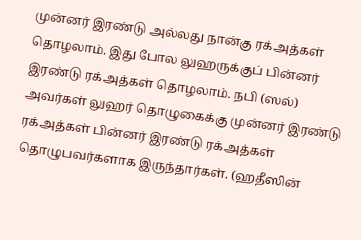முன்னர் இரண்டு அல்லது நான்கு ரக்அத்கள் தொழலாம். இது போல லுஹருக்குப் பின்னர் இரண்டு ரக்அத்கள் தொழலாம். நபி (ஸல்) அவர்கள் லுஹர் தொழுகைக்கு முன்னர் இரண்டு ரக்அத்கள் பின்னர் இரண்டு ரக்அத்கள் தொழுபவர்களாக இருந்தார்கள். (ஹதீஸின்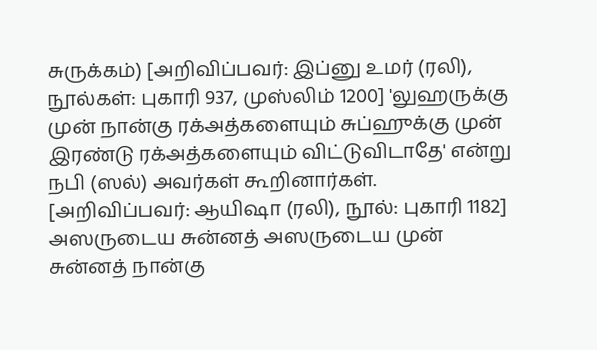சுருக்கம்) [அறிவிப்பவர்: இப்னு உமர் (ரலி), நூல்கள்: புகாரி 937, முஸ்லிம் 1200] 'லுஹருக்கு முன் நான்கு ரக்அத்களையும் சுப்ஹுக்கு முன் இரண்டு ரக்அத்களையும் விட்டுவிடாதே' என்று நபி (ஸல்) அவர்கள் கூறினார்கள். [அறிவிப்பவர்: ஆயிஷா (ரலி), நூல்: புகாரி 1182] அஸருடைய சுன்னத் அஸருடைய முன் சுன்னத் நான்கு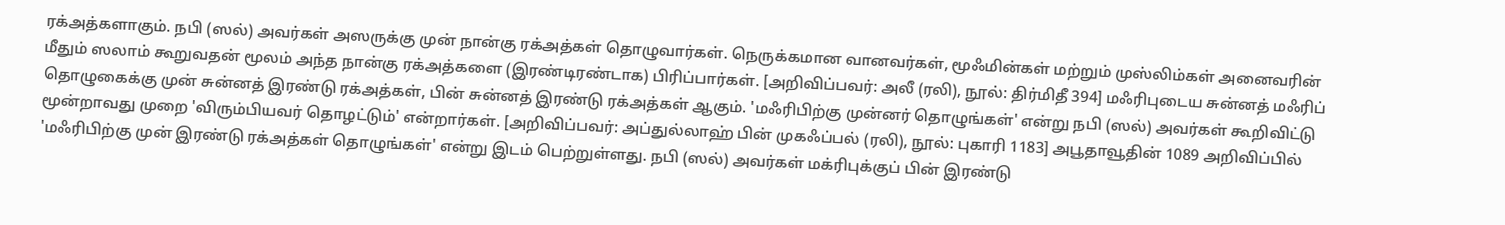ரக்அத்களாகும். நபி (ஸல்) அவர்கள் அஸருக்கு முன் நான்கு ரக்அத்கள் தொழுவார்கள். நெருக்கமான வானவர்கள், மூஃமின்கள் மற்றும் முஸ்லிம்கள் அனைவரின் மீதும் ஸலாம் கூறுவதன் மூலம் அந்த நான்கு ரக்அத்களை (இரண்டிரண்டாக) பிரிப்பார்கள். [அறிவிப்பவர்: அலீ (ரலி), நூல்: திர்மிதீ 394] மஃரிபுடைய சுன்னத் மஃரிப் தொழுகைக்கு முன் சுன்னத் இரண்டு ரக்அத்கள், பின் சுன்னத் இரண்டு ரக்அத்கள் ஆகும். 'மஃரிபிற்கு முன்னர் தொழுங்கள்' என்று நபி (ஸல்) அவர்கள் கூறிவிட்டு மூன்றாவது முறை 'விரும்பியவர் தொழட்டும்' என்றார்கள். [அறிவிப்பவர்: அப்துல்லாஹ் பின் முகஃப்பல் (ரலி), நூல்: புகாரி 1183] அபூதாவூதின் 1089 அறிவிப்பில் 'மஃரிபிற்கு முன் இரண்டு ரக்அத்கள் தொழுங்கள்' என்று இடம் பெற்றுள்ளது. நபி (ஸல்) அவர்கள் மக்ரிபுக்குப் பின் இரண்டு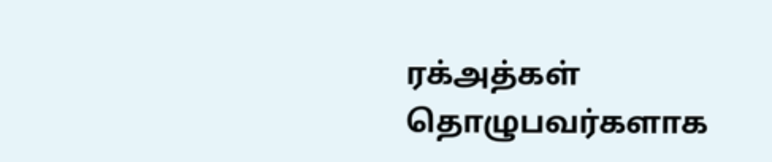ரக்அத்கள் தொழுபவர்களாக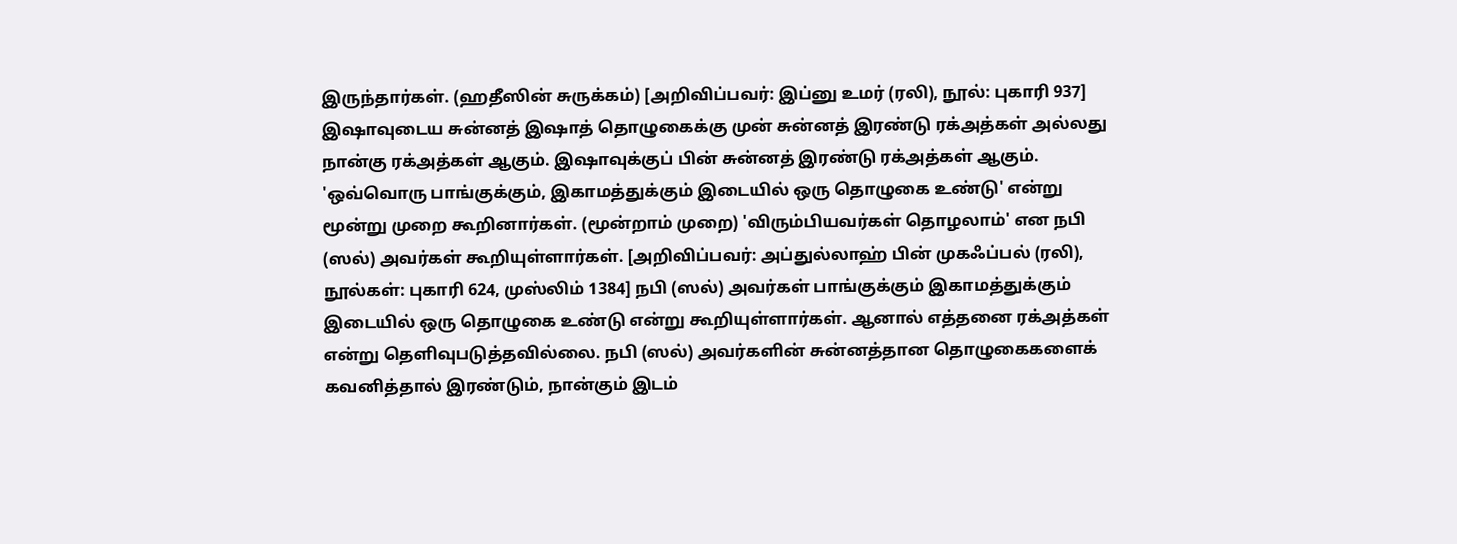இருந்தார்கள். (ஹதீஸின் சுருக்கம்) [அறிவிப்பவர்: இப்னு உமர் (ரலி), நூல்: புகாரி 937] இஷாவுடைய சுன்னத் இஷாத் தொழுகைக்கு முன் சுன்னத் இரண்டு ரக்அத்கள் அல்லது நான்கு ரக்அத்கள் ஆகும். இஷாவுக்குப் பின் சுன்னத் இரண்டு ரக்அத்கள் ஆகும். 'ஒவ்வொரு பாங்குக்கும், இகாமத்துக்கும் இடையில் ஒரு தொழுகை உண்டு' என்று மூன்று முறை கூறினார்கள். (மூன்றாம் முறை) 'விரும்பியவர்கள் தொழலாம்' என நபி (ஸல்) அவர்கள் கூறியுள்ளார்கள். [அறிவிப்பவர்: அப்துல்லாஹ் பின் முகஃப்பல் (ரலி), நூல்கள்: புகாரி 624, முஸ்லிம் 1384] நபி (ஸல்) அவர்கள் பாங்குக்கும் இகாமத்துக்கும் இடையில் ஒரு தொழுகை உண்டு என்று கூறியுள்ளார்கள். ஆனால் எத்தனை ரக்அத்கள் என்று தெளிவுபடுத்தவில்லை. நபி (ஸல்) அவர்களின் சுன்னத்தான தொழுகைகளைக் கவனித்தால் இரண்டும், நான்கும் இடம்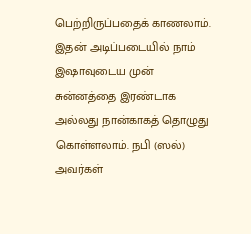பெற்றிருப்பதைக் காணலாம். இதன் அடிப்படையில் நாம் இஷாவுடைய முன் சுன்னத்தை இரண்டாக அல்லது நான்காகத் தொழுது கொள்ளலாம். நபி (ஸல்) அவர்கள்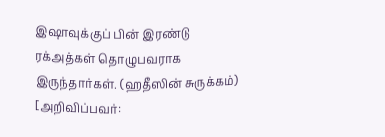இஷாவுக்குப் பின் இரண்டு ரக்அத்கள் தொழுபவராக இருந்தார்கள். (ஹதீஸின் சுருக்கம்) [அறிவிப்பவர்: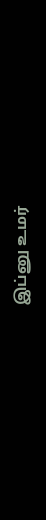இப்னு உமர்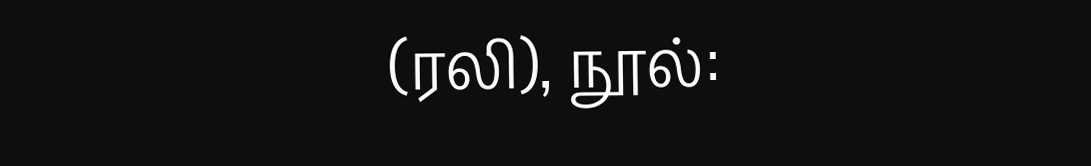(ரலி), நூல்: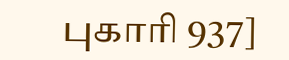புகாரி 937]